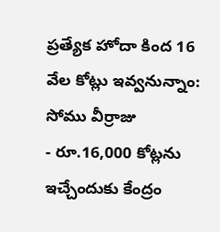ప్రత్యేక హోదా కింద 16 వేల కోట్లు ఇవ్వనున్నాం: సోము వీర్రాజు
- రూ.16,000 కోట్లను ఇచ్చేందుకు కేంద్రం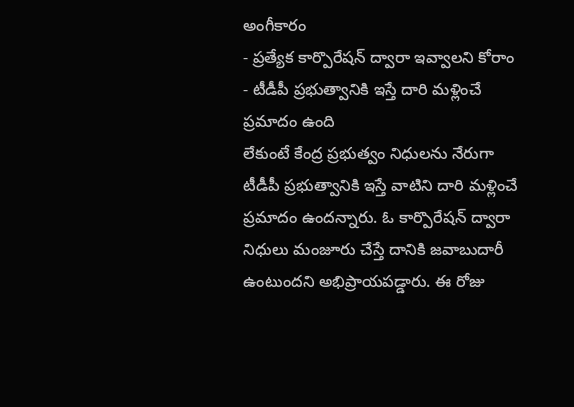అంగీకారం
- ప్రత్యేక కార్పొరేషన్ ద్వారా ఇవ్వాలని కోరాం
- టీడీపీ ప్రభుత్వానికి ఇస్తే దారి మళ్లించే ప్రమాదం ఉంది
లేకుంటే కేంద్ర ప్రభుత్వం నిధులను నేరుగా టీడీపీ ప్రభుత్వానికి ఇస్తే వాటిని దారి మళ్లించే ప్రమాదం ఉందన్నారు. ఓ కార్పొరేషన్ ద్వారా నిధులు మంజూరు చేస్తే దానికి జవాబుదారీ ఉంటుందని అభిప్రాయపడ్డారు. ఈ రోజు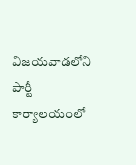విజయవాడలోని పార్టీ కార్యాలయంలో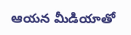ఆయన మీడియాతో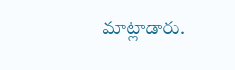మాట్లాడారు.